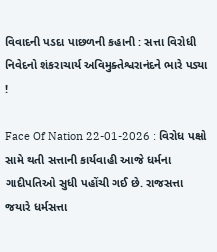વિવાદની પડદા પાછળની કહાની : સત્તા વિરોધી નિવેદનો શંકરાચાર્ય અવિમુક્તેશ્વરાનંદને ભારે પડ્યા !

Face Of Nation 22-01-2026 : વિરોધ પક્ષો સામે થતી સત્તાની કાર્યવાહી આજે ધર્મના ગાદીપતિઓ સુધી પહોંચી ગઈ છે. રાજસત્તા જયારે ધર્મસત્તા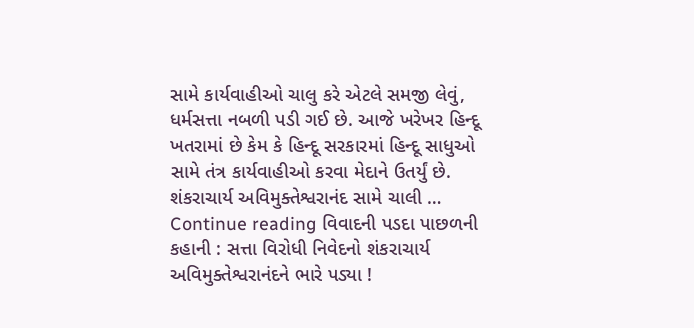સામે કાર્યવાહીઓ ચાલુ કરે એટલે સમજી લેવું, ધર્મસત્તા નબળી પડી ગઈ છે. આજે ખરેખર હિન્દૂ ખતરામાં છે કેમ કે હિન્દૂ સરકારમાં હિન્દૂ સાધુઓ સામે તંત્ર કાર્યવાહીઓ કરવા મેદાને ઉતર્યું છે. શંકરાચાર્ય અવિમુક્તેશ્વરાનંદ સામે ચાલી … Continue reading વિવાદની પડદા પાછળની કહાની : સત્તા વિરોધી નિવેદનો શંકરાચાર્ય અવિમુક્તેશ્વરાનંદને ભારે પડ્યા !